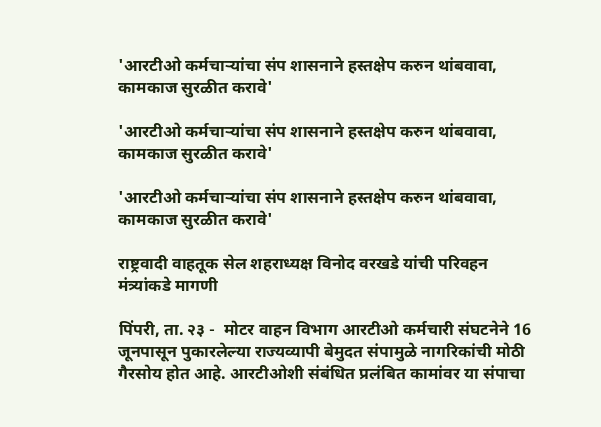'आरटीओ कर्मचाऱ्यांचा संप शासनाने हस्तक्षेप करुन थांबवावा, कामकाज सुरळीत करावे'

'आरटीओ कर्मचाऱ्यांचा संप शासनाने हस्तक्षेप करुन थांबवावा, कामकाज सुरळीत करावे'

'आरटीओ कर्मचाऱ्यांचा संप शासनाने हस्तक्षेप करुन थांबवावा, कामकाज सुरळीत करावे'

राष्ट्रवादी वाहतूक सेल शहराध्यक्ष विनोद वरखडे यांची परिवहन मंत्र्यांकडे मागणी

पिंपरी, ता. २३ -  मोटर वाहन विभाग आरटीओ कर्मचारी संघटनेने 16 जूनपासून पुकारलेल्या राज्यव्यापी बेमुदत संपामुळे नागरिकांची मोठी गैरसोय होत आहे. आरटीओशी संबंधित प्रलंबित कामांवर या संपाचा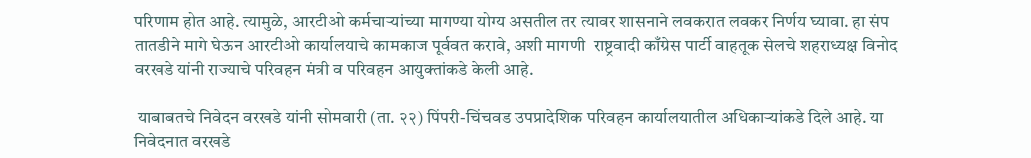परिणाम होत आहे. त्यामुळे, आरटीओ कर्मचाऱ्यांच्या मागण्या योग्य असतील तर त्यावर शासनाने लवकरात लवकर निर्णय घ्यावा. हा संप तातडीने मागे घेऊन आरटीओ कार्यालयाचे कामकाज पूर्ववत करावे, अशी मागणी  राष्ट्रवादी काँग्रेस पार्टी वाहतूक सेलचे शहराध्यक्ष विनोद वरखडे यांनी राज्याचे परिवहन मंत्री व परिवहन आयुक्तांकडे केली आहे.

 याबाबतचे निवेदन वरखडे यांनी सोमवारी (ता. २२) पिंपरी-चिंचवड उपप्रादेशिक परिवहन कार्यालयातील अधिकाऱ्यांकडे दिले आहे. या निवेदनात वरखडे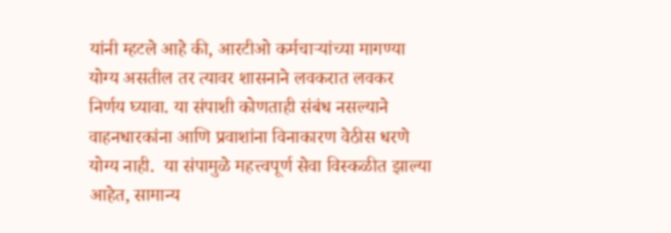यांनी म्हटले आहे की, आरटीओ कर्मचाऱ्यांच्या मागण्या योग्य असतील तर त्यावर शासनाने लवकरात लवकर निर्णय घ्यावा. या संपाशी कोणताही संबंध नसल्याने वाहनधारकांना आणि प्रवाशांना विनाकारण वेठीस धरणे योग्य नाही.  या संपामुळे महत्त्वपूर्ण सेवा विस्कळीत झाल्या आहेत, सामान्य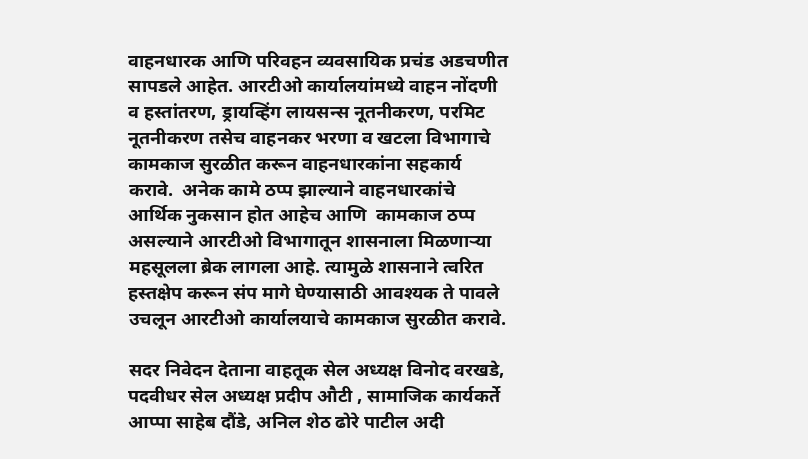वाहनधारक आणि परिवहन व्यवसायिक प्रचंड अडचणीत सापडले आहेत. आरटीओ कार्यालयांमध्ये वाहन नोंदणी व हस्तांतरण, ड्रायव्हिंग लायसन्स नूतनीकरण, परमिट नूतनीकरण तसेच वाहनकर भरणा व खटला विभागाचे कामकाज सुरळीत करून वाहनधारकांना सहकार्य करावे.  अनेक कामे ठप्प झाल्याने वाहनधारकांचे आर्थिक नुकसान होत आहेच आणि  कामकाज ठप्प असल्याने आरटीओ विभागातून शासनाला मिळणाऱ्या महसूलला ब्रेक लागला आहे. त्यामुळे शासनाने त्वरित हस्तक्षेप करून संप मागे घेण्यासाठी आवश्यक ते पावले उचलून आरटीओ कार्यालयाचे कामकाज सुरळीत करावे.

सदर निवेदन देताना वाहतूक सेल अध्यक्ष विनोद वरखडे, पदवीधर सेल अध्यक्ष प्रदीप औटी , सामाजिक कार्यकर्ते आप्पा साहेब दौंडे, अनिल शेठ ढोरे पाटील अदी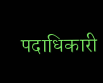पदाधिकारी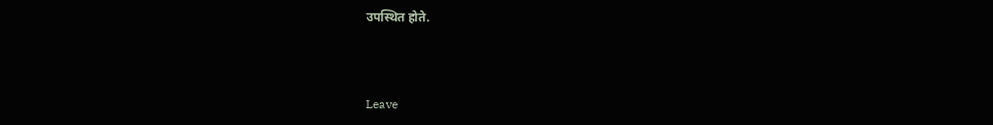उपस्थित होते.



Leave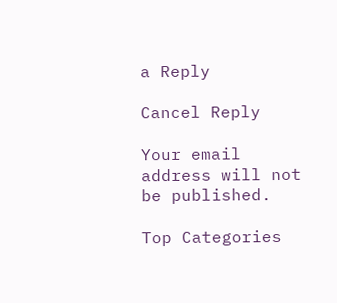a Reply

Cancel Reply

Your email address will not be published.

Top Categories